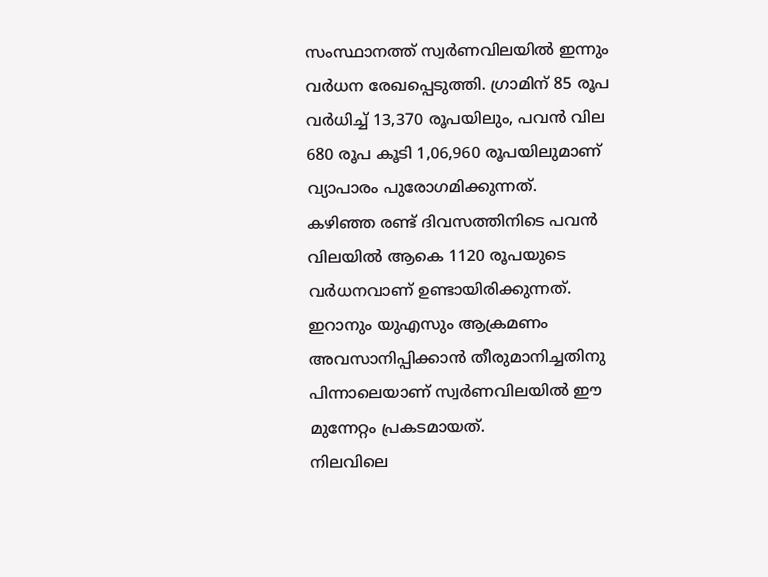സംസ്ഥാനത്ത് സ്വർണവിലയിൽ ഇന്നും വർധന രേഖപ്പെടുത്തി. ഗ്രാമിന് 85 രൂപ വർധിച്ച് 13,370 രൂപയിലും, പവൻ വില 680 രൂപ കൂടി 1,06,960 രൂപയിലുമാണ് വ്യാപാരം പുരോഗമിക്കുന്നത്.
കഴിഞ്ഞ രണ്ട് ദിവസത്തിനിടെ പവൻ വിലയിൽ ആകെ 1120 രൂപയുടെ വർധനവാണ് ഉണ്ടായിരിക്കുന്നത്. ഇറാനും യുഎസും ആക്രമണം അവസാനിപ്പിക്കാൻ തീരുമാനിച്ചതിനു പിന്നാലെയാണ് സ്വർണവിലയിൽ ഈ മുന്നേറ്റം പ്രകടമായത്.
നിലവിലെ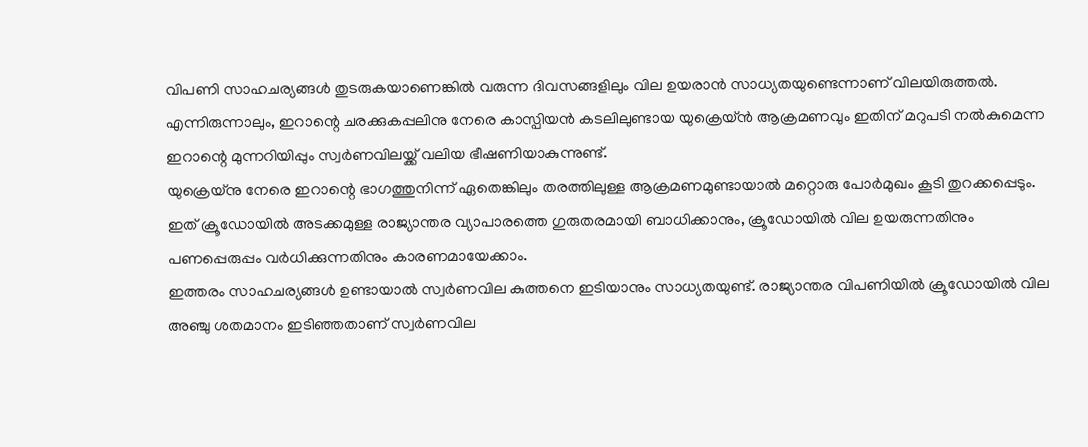വിപണി സാഹചര്യങ്ങൾ തുടരുകയാണെങ്കിൽ വരുന്ന ദിവസങ്ങളിലും വില ഉയരാൻ സാധ്യതയുണ്ടെന്നാണ് വിലയിരുത്തൽ. എന്നിരുന്നാലും, ഇറാന്റെ ചരക്കുകപ്പലിനു നേരെ കാസ്പിയൻ കടലിലുണ്ടായ യുക്രെയ്ൻ ആക്രമണവും ഇതിന് മറുപടി നൽകുമെന്ന ഇറാന്റെ മുന്നറിയിപ്പും സ്വർണവിലയ്ക്ക് വലിയ ഭീഷണിയാകുന്നുണ്ട്.
യുക്രെയ്നു നേരെ ഇറാന്റെ ഭാഗത്തുനിന്ന് ഏതെങ്കിലും തരത്തിലുള്ള ആക്രമണമുണ്ടായാൽ മറ്റൊരു പോർമുഖം കൂടി തുറക്കപ്പെടും. ഇത് ക്രൂഡോയിൽ അടക്കമുള്ള രാജ്യാന്തര വ്യാപാരത്തെ ഗുരുതരമായി ബാധിക്കാനും, ക്രൂഡോയിൽ വില ഉയരുന്നതിനും പണപ്പെരുപ്പം വർധിക്കുന്നതിനും കാരണമായേക്കാം.
ഇത്തരം സാഹചര്യങ്ങൾ ഉണ്ടായാൽ സ്വർണവില കുത്തനെ ഇടിയാനും സാധ്യതയുണ്ട്. രാജ്യാന്തര വിപണിയിൽ ക്രൂഡോയിൽ വില അഞ്ചു ശതമാനം ഇടിഞ്ഞതാണ് സ്വർണവില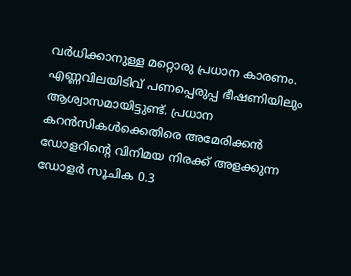വർധിക്കാനുള്ള മറ്റൊരു പ്രധാന കാരണം.
എണ്ണവിലയിടിവ് പണപ്പെരുപ്പ ഭീഷണിയിലും ആശ്വാസമായിട്ടുണ്ട്. പ്രധാന കറൻസികൾക്കെതിരെ അമേരിക്കൻ ഡോളറിന്റെ വിനിമയ നിരക്ക് അളക്കുന്ന ഡോളർ സൂചിക 0.3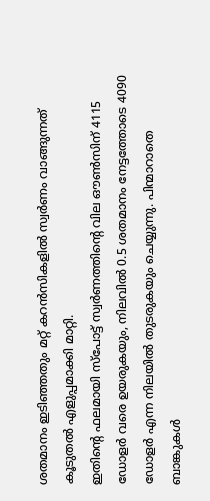ശതമാനം ഇടിഞ്ഞതും മറ്റ് കറൻസികളിൽ സ്വർണം വാങ്ങുന്നത് കൂടുതൽ എളുപ്പമാക്കി മാറ്റി.
ഇതിന്റെ ഫലമായി സ്പോട്ട് സ്വർണത്തിന്റെ വില ഔൺസിന് 4115 ഡോളർ വരെ ഉയരുകയും, നിലവിൽ 0.5 ശതമാനം നേട്ടത്തോടെ 4090 ഡോളർ എന്ന നിലയിൽ തുടരുകയും ചെയ്യുന്നു. പിന്മാറാതെ ബാങ്കുകൾ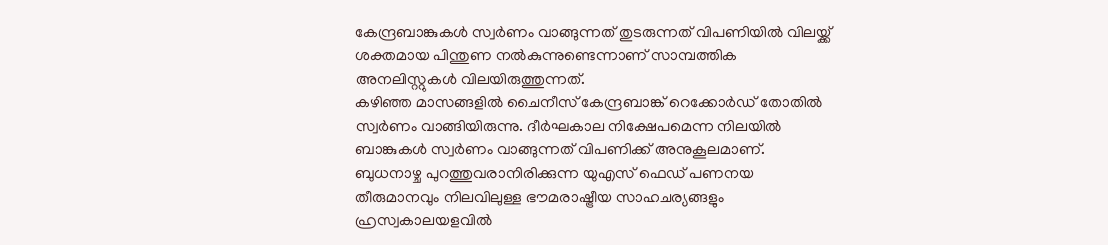കേന്ദ്രബാങ്കുകൾ സ്വർണം വാങ്ങുന്നത് തുടരുന്നത് വിപണിയിൽ വിലയ്ക്ക് ശക്തമായ പിന്തുണ നൽകുന്നുണ്ടെന്നാണ് സാമ്പത്തിക അനലിസ്റ്റുകൾ വിലയിരുത്തുന്നത്.
കഴിഞ്ഞ മാസങ്ങളിൽ ചൈനീസ് കേന്ദ്രബാങ്ക് റെക്കോർഡ് തോതിൽ സ്വർണം വാങ്ങിയിരുന്നു. ദീർഘകാല നിക്ഷേപമെന്ന നിലയിൽ ബാങ്കുകൾ സ്വർണം വാങ്ങുന്നത് വിപണിക്ക് അനുകൂലമാണ്.
ബുധനാഴ്ച പുറത്തുവരാനിരിക്കുന്ന യുഎസ് ഫെഡ് പണനയ തീരുമാനവും നിലവിലുള്ള ഭൗമരാഷ്ട്രീയ സാഹചര്യങ്ങളും ഹ്രസ്വകാലയളവിൽ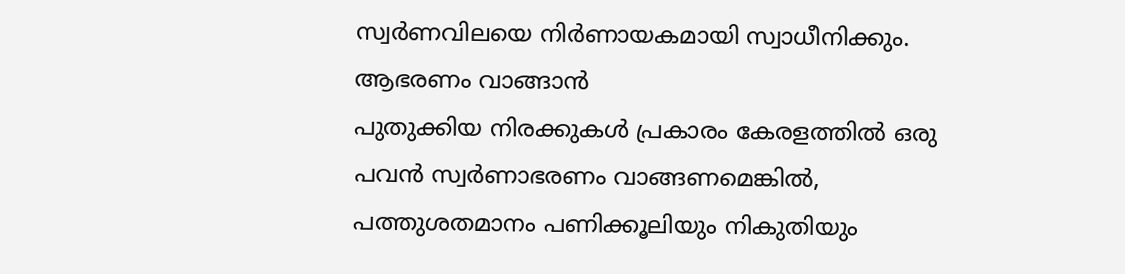സ്വർണവിലയെ നിർണായകമായി സ്വാധീനിക്കും. ആഭരണം വാങ്ങാൻ
പുതുക്കിയ നിരക്കുകൾ പ്രകാരം കേരളത്തിൽ ഒരു പവൻ സ്വർണാഭരണം വാങ്ങണമെങ്കിൽ, പത്തുശതമാനം പണിക്കൂലിയും നികുതിയും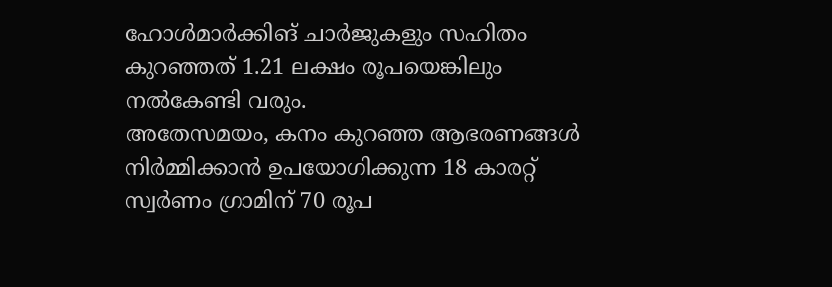ഹോൾമാർക്കിങ് ചാർജുകളും സഹിതം കുറഞ്ഞത് 1.21 ലക്ഷം രൂപയെങ്കിലും നൽകേണ്ടി വരും.
അതേസമയം, കനം കുറഞ്ഞ ആഭരണങ്ങൾ നിർമ്മിക്കാൻ ഉപയോഗിക്കുന്ന 18 കാരറ്റ് സ്വർണം ഗ്രാമിന് 70 രൂപ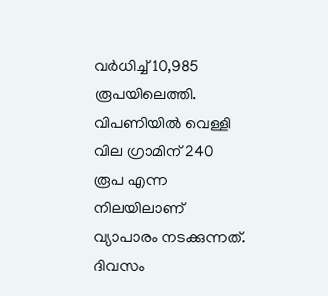വർധിച്ച് 10,985 രൂപയിലെത്തി. വിപണിയിൽ വെള്ളി വില ഗ്രാമിന് 240 രൂപ എന്ന നിലയിലാണ് വ്യാപാരം നടക്കുന്നത്.
ദിവസം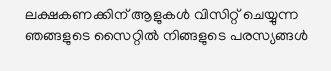ലക്ഷകണക്കിന് ആളുകൾ വിസിറ്റ് ചെയ്യുന്ന ഞങ്ങളുടെ സൈറ്റിൽ നിങ്ങളുടെ പരസ്യങ്ങൾ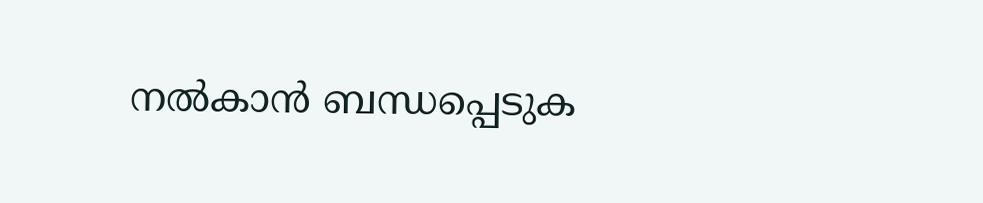നൽകാൻ ബന്ധപ്പെടുക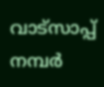വാട്സാപ്പ് നമ്പർ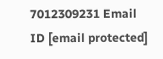7012309231 Email ID [email protected]